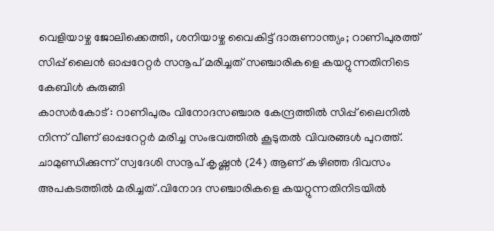വെളിയാഴ്ച ജോലിക്കെത്തി, ശനിയാഴ്ച വൈകിട്ട് ദാരുണാന്ത്യം; റാണിപുരത്ത് സിപ്പ് ലൈൻ ഓപ്പറേറ്റർ സനൂപ് മരിച്ചത് സഞ്ചാരികളെ കയറ്റുന്നതിനിടെ കേബിൾ കുരുങ്ങി
കാസർകോട് : റാണിപുരം വിനോദസഞ്ചാര കേന്ദ്രത്തിൽ സിപ്പ് ലൈനിൽ നിന്ന് വീണ് ഓപ്പറേറ്റർ മരിച്ച സംഭവത്തിൽ കൂടുതൽ വിവരങ്ങൾ പുറത്ത്. ചാമുണ്ഡിക്കുന്ന് സ്വദേശി സനൂപ് കൃഷ്ണൻ (24) ആണ് കഴിഞ്ഞ ദിവസം അപകടത്തിൽ മരിച്ചത് .വിനോദ സഞ്ചാരികളെ കയറ്റുന്നതിനിടയിൽ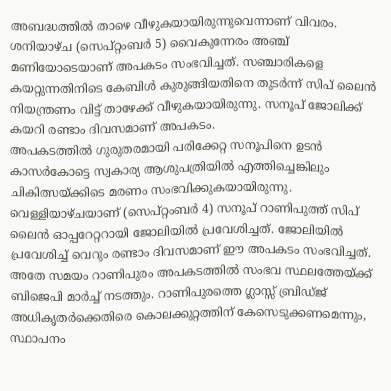അബദ്ധത്തിൽ താഴെ വീഴുകയായിരുന്നുവെന്നാണ് വിവരം. ശനിയാഴ്ച (സെപ്റ്റംബർ 5) വൈകുന്നേരം അഞ്ച് മണിയോടെയാണ് അപകടം സംഭവിച്ചത്. സഞ്ചാരികളെ കയറ്റുന്നതിനിടെ കേബിൾ കുരുങ്ങിയതിനെ തുടർന്ന് സിപ് ലൈൻ നിയന്ത്രണം വിട്ട് താഴേക്ക് വീഴുകയായിരുന്നു. സനൂപ് ജോലിക്ക് കയറി രണ്ടാം ദിവസമാണ് അപകടം.
അപകടത്തിൽ ഗുരുതരമായി പരിക്കേറ്റ സനൂപിനെ ഉടൻ കാസർകോട്ടെ സ്വകാര്യ ആശുപത്രിയിൽ എത്തിച്ചെങ്കിലും ചികിത്സയ്ക്കിടെ മരണം സംഭവിക്കുകയായിരുന്നു. വെള്ളിയാഴ്ചയാണ് (സെപ്റ്റംബർ 4) സനൂപ് റാണിപുത്ത് സിപ് ലൈൻ ഓപ്പറേറ്ററായി ജോലിയിൽ പ്രവേശിച്ചത്. ജോലിയിൽ പ്രവേശിച്ച് വെറും രണ്ടാം ദിവസമാണ് ഈ അപകടം സംഭവിച്ചത്. അതേ സമയം റാണിപുരം അപകടത്തിൽ സംഭവ സ്ഥലത്തേയ്ക്ക് ബിജെപി മാർച്ച് നടത്തും. റാണിപുരത്തെ ഗ്ലാസ്സ് ബ്രിഡ്ജ് അധികൃതർക്കെതിരെ കൊലക്കുറ്റത്തിന് കേസെടുക്കണമെന്നും, സ്ഥാപനം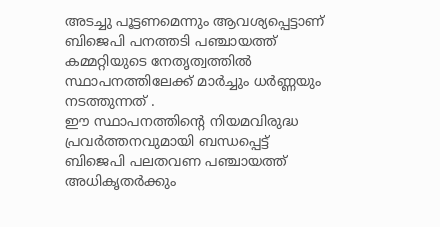അടച്ചു പൂട്ടണമെന്നും ആവശ്യപ്പെട്ടാണ് ബിജെപി പനത്തടി പഞ്ചായത്ത് കമ്മറ്റിയുടെ നേതൃത്വത്തിൽ സ്ഥാപനത്തിലേക്ക് മാർച്ചും ധർണ്ണയും നടത്തുന്നത് .
ഈ സ്ഥാപനത്തിന്റെ നിയമവിരുദ്ധ പ്രവർത്തനവുമായി ബന്ധപ്പെട്ട് ബിജെപി പലതവണ പഞ്ചായത്ത് അധികൃതർക്കും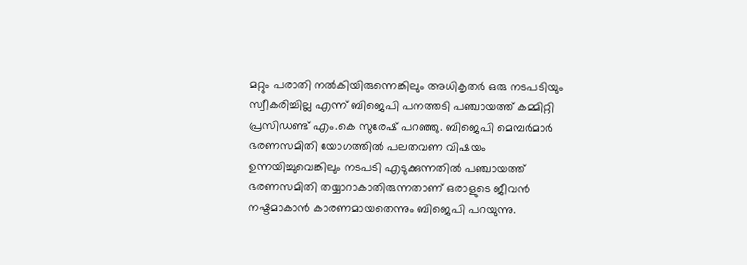മറ്റും പരാതി നൽകിയിരുന്നെങ്കിലും അധികൃതർ ഒരു നടപടിയും സ്വീകരിച്ചില്ല എന്ന് ബിജെപി പനത്തടി പഞ്ചായത്ത് കമ്മിറ്റി പ്രസിഡണ്ട് എം.കെ സുരേഷ് പറഞ്ഞു. ബിജെപി മെമ്പർമാർ ഭരണസമിതി യോഗത്തിൽ പലതവണ വിഷയം ഉന്നയിച്ചുവെങ്കിലും നടപടി എടുക്കുന്നതിൽ പഞ്ചായത്ത് ഭരണസമിതി തയ്യാറാകാതിരുന്നതാണ് ഒരാളുടെ ജീവൻ നഷ്ടമാകാൻ കാരണമായതെന്നും ബിജെപി പറയുന്നു.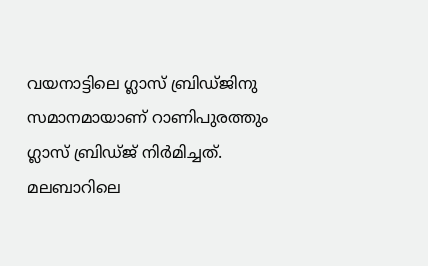വയനാട്ടിലെ ഗ്ലാസ് ബ്രിഡ്ജിനു സമാനമായാണ് റാണിപുരത്തും ഗ്ലാസ് ബ്രിഡ്ജ് നിർമിച്ചത്. മലബാറിലെ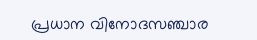പ്രധാന വിനോദസഞ്ചാര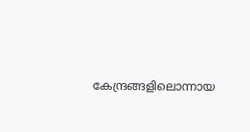കേന്ദ്രങ്ങളിലൊന്നായ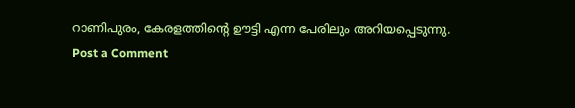റാണിപുരം, കേരളത്തിന്റെ ഊട്ടി എന്ന പേരിലും അറിയപ്പെടുന്നു.
Post a Comment